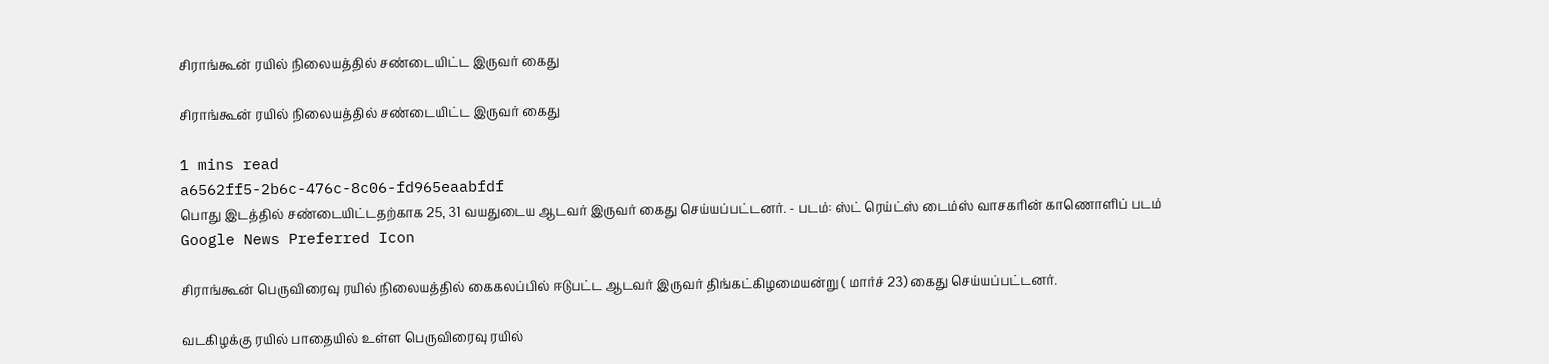சிராங்கூன் ரயில் நிலையத்தில் சண்டையிட்ட இருவர் கைது

சிராங்கூன் ரயில் நிலையத்தில் சண்டையிட்ட இருவர் கைது

1 mins read
a6562ff5-2b6c-476c-8c06-fd965eaabfdf
பொது இடத்தில் சண்டையிட்டதற்காக 25, 31 வயதுடைய ஆடவர் இருவர் கைது செய்யப்பட்டனர். - படம்: ஸ்ட் ரெய்ட்ஸ் டைம்ஸ் வாசகரின் காணொளிப் படம்
Google News Preferred Icon

சிராங்கூன் பெருவிரைவு ரயில் நிலையத்தில் கைகலப்பில் ஈடுபட்ட ஆடவர் இருவர் திங்கட்கிழமையன்று ( மார்ச் 23) கைது செய்யப்பட்டனர்.

வடகிழக்கு ரயில் பாதையில் உள்ள பெருவிரைவு ரயில்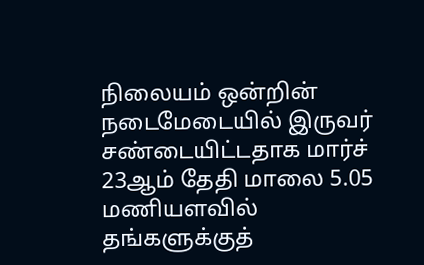நிலையம் ஒன்றின் நடைமேடையில் இருவர் சண்டையிட்டதாக மார்ச் 23ஆம் தேதி மாலை 5.05 மணியளவில் தங்களுக்குத்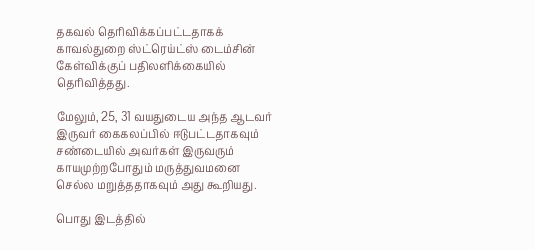தகவல் தெரிவிக்கப்பட்டதாகக் காவல்துறை ஸ்ட்ரெய்ட்ஸ் டைம்சின் கேள்விக்குப் பதிலளிக்கையில் தெரிவித்தது.

மேலும், 25, 31 வயதுடைய அந்த ஆடவர் இருவர் கைகலப்பில் ஈடுபட்டதாகவும் சண்டையில் அவர்கள் இருவரும் காயமுற்றபோதும் மருத்துவமனை செல்ல மறுத்ததாகவும் அது கூறியது.

பொது இடத்தில்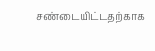சண்டையிட்டதற்காக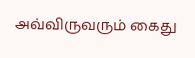அவ்விருவரும் கைது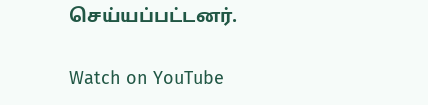செய்யப்பட்டனர்.

Watch on YouTube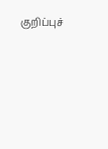குறிப்புச்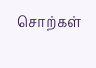சொற்கள்